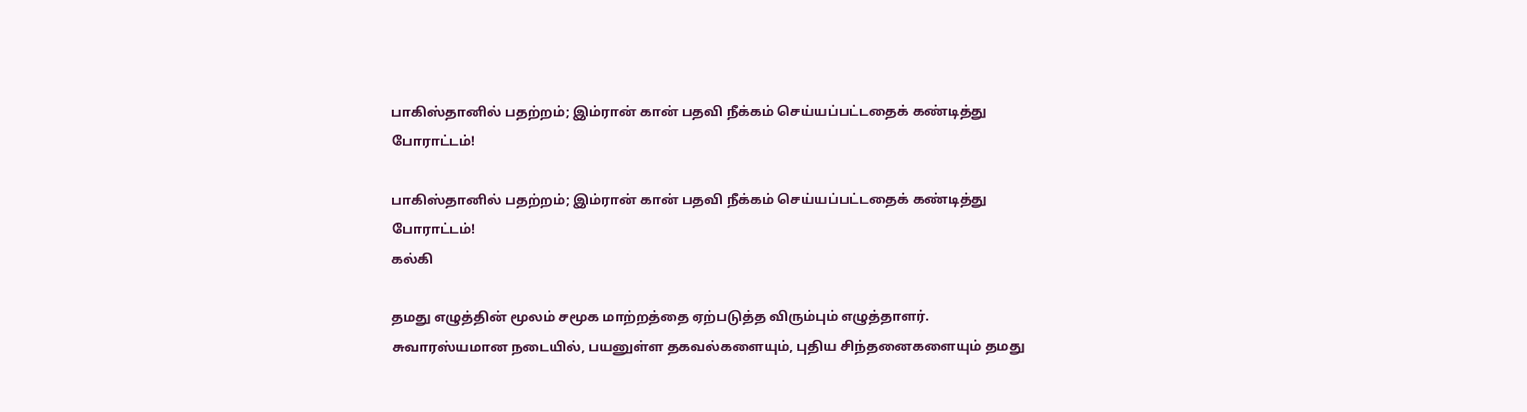பாகிஸ்தானில் பதற்றம்; இம்ரான் கான் பதவி நீக்கம் செய்யப்பட்டதைக் கண்டித்து போராட்டம்!

பாகிஸ்தானில் பதற்றம்; இம்ரான் கான் பதவி நீக்கம் செய்யப்பட்டதைக் கண்டித்து போராட்டம்!
கல்கி

தமது எழுத்தின் மூலம் சமூக மாற்றத்தை ஏற்படுத்த விரும்பும் எழுத்தாளர். சுவாரஸ்யமான நடையில், பயனுள்ள தகவல்களையும், புதிய சிந்தனைகளையும் தமது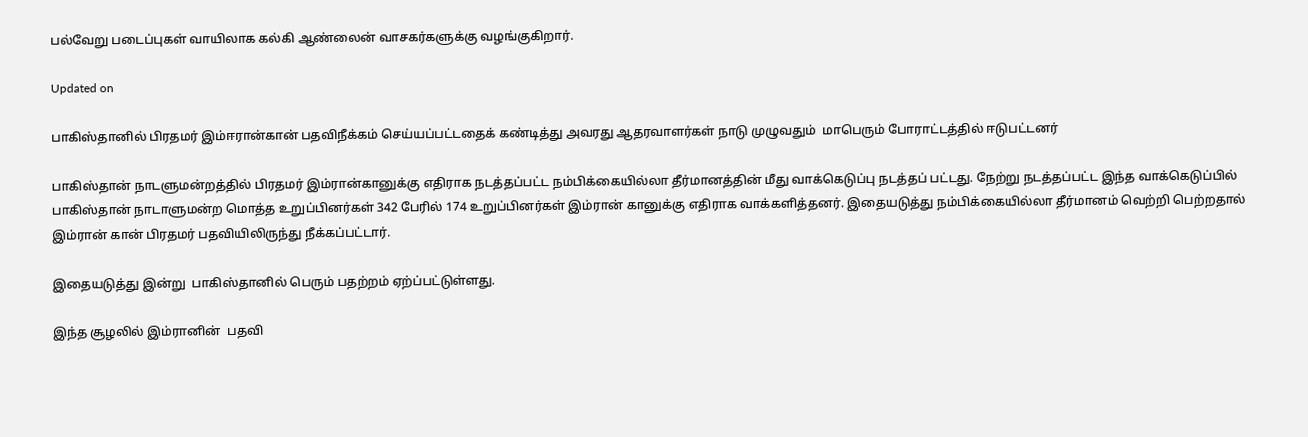பல்வேறு படைப்புகள் வாயிலாக கல்கி ஆண்லைன் வாசகர்களுக்கு வழங்குகிறார்.

Updated on

பாகிஸ்தானில் பிரதமர் இம்ஈரான்கான் பதவிநீக்கம் செய்யப்பட்டதைக் கண்டித்து அவரது ஆதரவாளர்கள் நாடு முழுவதும்  மாபெரும் போராட்டத்தில் ஈடுபட்டனர்

பாகிஸ்தான் நாடளுமன்றத்தில் பிரதமர் இம்ரான்கானுக்கு எதிராக நடத்தப்பட்ட நம்பிக்கையில்லா தீர்மானத்தின் மீது வாக்கெடுப்பு நடத்தப் பட்டது. நேற்று நடத்தப்பட்ட இந்த வாக்கெடுப்பில் பாகிஸ்தான் நாடாளுமன்ற மொத்த உறுப்பினர்கள் 342 பேரில் 174 உறுப்பினர்கள் இம்ரான் கானுக்கு எதிராக வாக்களித்தனர். இதையடுத்து நம்பிக்கையில்லா தீர்மானம் வெற்றி பெற்றதால் இம்ரான் கான் பிரதமர் பதவியிலிருந்து நீக்கப்பட்டார்.

இதையடுத்து இன்று  பாகிஸ்தானில் பெரும் பதற்றம் ஏற்ப்பட்டுள்ளது.

இந்த சூழலில் இம்ரானின்  பதவி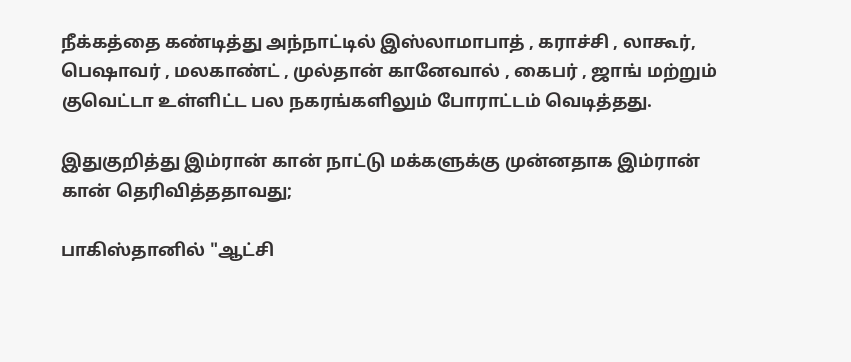நீக்கத்தை கண்டித்து அந்நாட்டில் இஸ்லாமாபாத் , கராச்சி , லாகூர், பெஷாவர் , மலகாண்ட் , முல்தான் கானேவால் , கைபர் , ஜாங் மற்றும் குவெட்டா உள்ளிட்ட பல நகரங்களிலும் போராட்டம் வெடித்தது.

இதுகுறித்து இம்ரான் கான் நாட்டு மக்களுக்கு முன்னதாக இம்ரான் கான் தெரிவித்ததாவது;

பாகிஸ்தானில் "ஆட்சி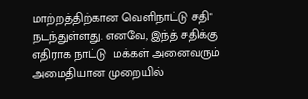மாற்றத்திற்கான வெளிநாட்டு சதி" நடந்துள்ளது. எனவே, இந்த் சதிக்கு எதிராக நாட்டு  மக்கள் அனைவரும் அமைதியான முறையில்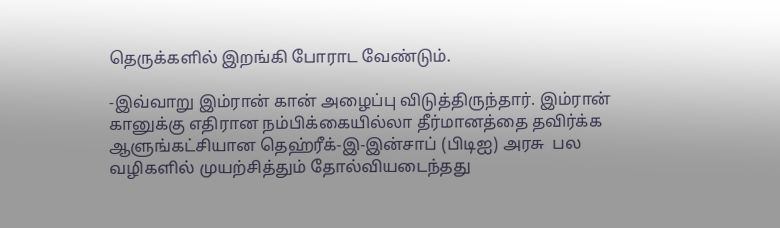தெருக்களில் இறங்கி போராட வேண்டும்.

-இவ்வாறு இம்ரான் கான் அழைப்பு விடுத்திருந்தார். இம்ரான் கானுக்கு எதிரான நம்பிக்கையில்லா தீர்மானத்தை தவிர்க்க ஆளுங்கட்சியான தெஹ்ரீக்-இ-இன்சாப் (பிடிஐ) அரசு  பல வழிகளில் முயற்சித்தும் தோல்வியடைந்தது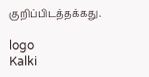குறிப்பிடத்தக்கது.

logo
Kalki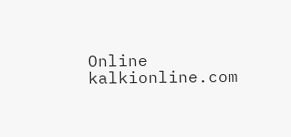Online
kalkionline.com